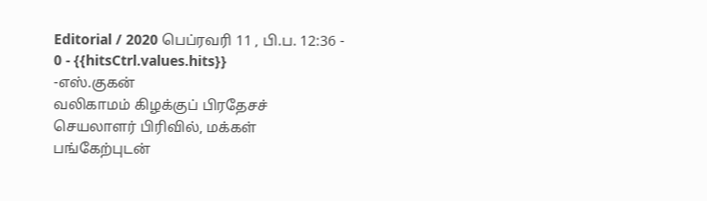Editorial / 2020 பெப்ரவரி 11 , பி.ப. 12:36 - 0 - {{hitsCtrl.values.hits}}
-எஸ்.குகன்
வலிகாமம் கிழக்குப் பிரதேசச் செயலாளர் பிரிவில், மக்கள் பங்கேற்புடன்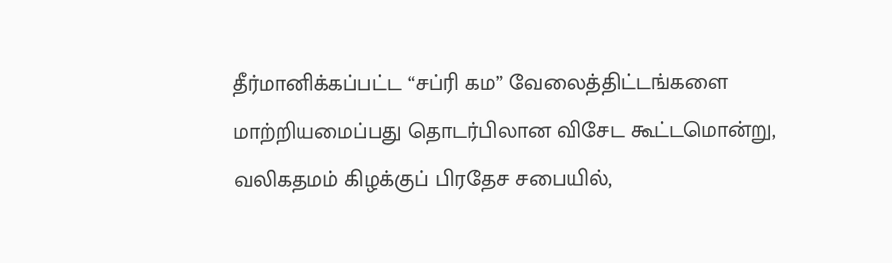தீர்மானிக்கப்பட்ட “சப்ரி கம” வேலைத்திட்டங்களை மாற்றியமைப்பது தொடர்பிலான விசேட கூட்டமொன்று, வலிகதமம் கிழக்குப் பிரதேச சபையில்,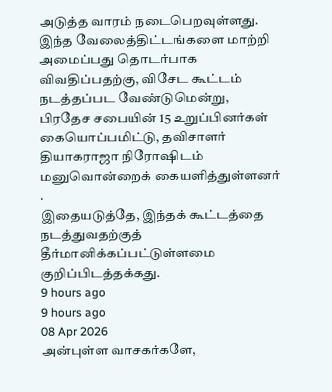அடுத்த வாரம் நடைபெறவுள்ளது.
இந்த வேலைத்திட்டங்களை மாற்றி அமைப்பது தொடர்பாக விவதிப்பதற்கு, விசேட கூட்டம் நடத்தப்பட வேண்டுமென்று, பிரதேச சபையின் 15 உறுப்பினர்கள் கையொப்பமிட்டு, தவிசாளர் தியாகராஜா நிரோஷிடம் மனுவொன்றைக் கையளித்துள்ளனர் .
இதையடுத்தே, இந்தக் கூட்டத்தை நடத்துவதற்குத் தீர்மானிக்கப்பட்டுள்ளமை குறிப்பிடத்தக்கது.
9 hours ago
9 hours ago
08 Apr 2026
அன்புள்ள வாசகர்களே,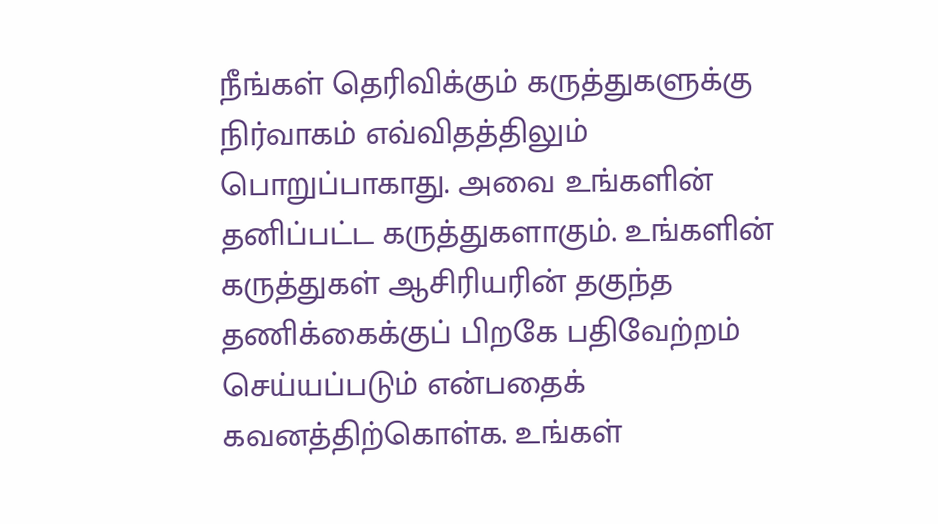நீங்கள் தெரிவிக்கும் கருத்துகளுக்கு நிர்வாகம் எவ்விதத்திலும் பொறுப்பாகாது. அவை உங்களின் தனிப்பட்ட கருத்துகளாகும். உங்களின் கருத்துகள் ஆசிரியரின் தகுந்த தணிக்கைக்குப் பிறகே பதிவேற்றம் செய்யப்படும் என்பதைக் கவனத்திற்கொள்க. உங்கள்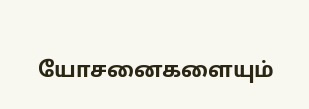யோசனைகளையும்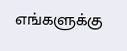எங்களுக்கு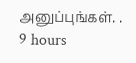அனுப்புங்கள். .
9 hours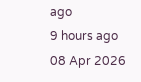ago
9 hours ago
08 Apr 2026